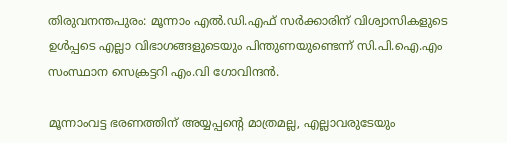തിരുവനന്തപുരം: മൂന്നാം എല്‍.ഡി.എഫ് സര്‍ക്കാരിന് വിശ്വാസികളുടെ ഉള്‍പ്പടെ എല്ലാ വിഭാഗങ്ങളുടെയും പിന്തുണയുണ്ടെന്ന് സി.പി.ഐ.എം സംസ്ഥാന സെക്രട്ടറി എം.വി ഗോവിന്ദന്‍.

മൂന്നാംവട്ട ഭരണത്തിന് അയ്യപ്പന്റെ മാത്രമല്ല, എല്ലാവരുടേയും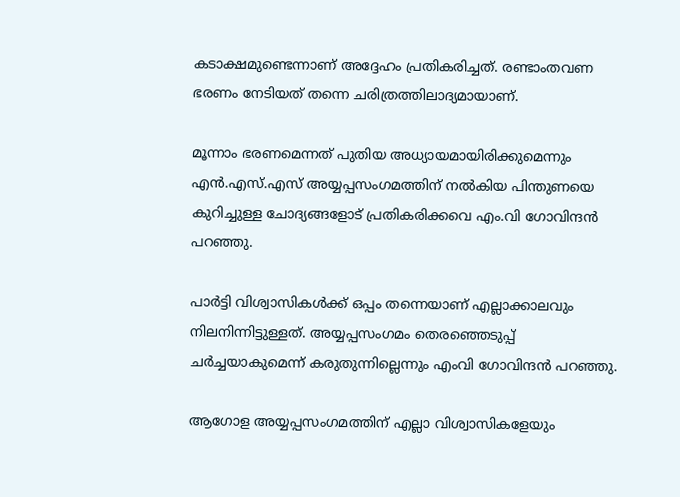കടാക്ഷമുണ്ടെന്നാണ് അദ്ദേഹം പ്രതികരിച്ചത്. രണ്ടാംതവണ ഭരണം നേടിയത് തന്നെ ചരിത്രത്തിലാദ്യമായാണ്.

മൂന്നാം ഭരണമെന്നത് പുതിയ അധ്യായമായിരിക്കുമെന്നും എന്‍.എസ്.എസ് അയ്യപ്പസംഗമത്തിന് നല്‍കിയ പിന്തുണയെ കുറിച്ചുള്ള ചോദ്യങ്ങളോട് പ്രതികരിക്കവെ എം.വി ഗോവിന്ദന്‍ പറഞ്ഞു.

പാര്‍ട്ടി വിശ്വാസികള്‍ക്ക് ഒപ്പം തന്നെയാണ് എല്ലാക്കാലവും നിലനിന്നിട്ടുള്ളത്. അയ്യപ്പസംഗമം തെരഞ്ഞെടുപ്പ് ചര്‍ച്ചയാകുമെന്ന് കരുതുന്നില്ലെന്നും എംവി ഗോവിന്ദന്‍ പറഞ്ഞു.

ആഗോള അയ്യപ്പസംഗമത്തിന് എല്ലാ വിശ്വാസികളേയും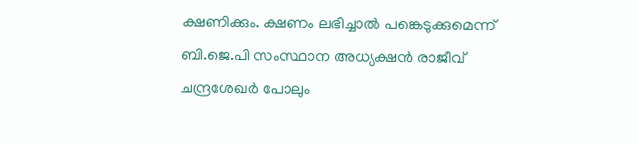ക്ഷണിക്കും. ക്ഷണം ലഭിച്ചാല്‍ പങ്കെടുക്കുമെന്ന് ബി.ജെ.പി സംസ്ഥാന അധ്യക്ഷന്‍ രാജീവ് ചന്ദ്രശേഖര്‍ പോലും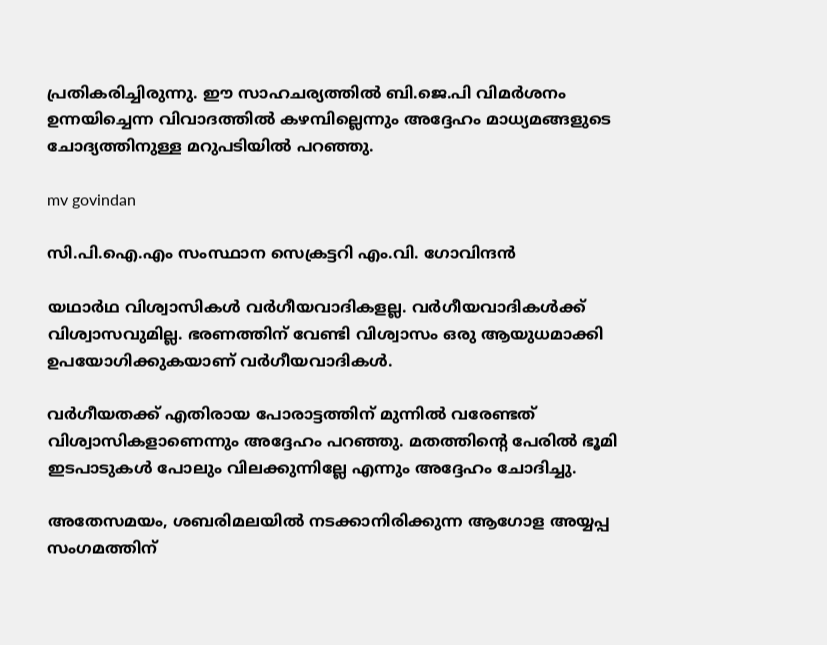പ്രതികരിച്ചിരുന്നു. ഈ സാഹചര്യത്തില്‍ ബി.ജെ.പി വിമര്‍ശനം ഉന്നയിച്ചെന്ന വിവാദത്തില്‍ കഴമ്പില്ലെന്നും അദ്ദേഹം മാധ്യമങ്ങളുടെ ചോദ്യത്തിനുള്ള മറുപടിയില്‍ പറഞ്ഞു.

mv govindan

സി.പി.ഐ.എം സംസ്ഥാന സെക്രട്ടറി എം.വി. ഗോവിന്ദന്‍

യഥാര്‍ഥ വിശ്വാസികള്‍ വര്‍ഗീയവാദികളല്ല. വര്‍ഗീയവാദികള്‍ക്ക് വിശ്വാസവുമില്ല. ഭരണത്തിന് വേണ്ടി വിശ്വാസം ഒരു ആയുധമാക്കി ഉപയോഗിക്കുകയാണ് വര്‍ഗീയവാദികള്‍.

വര്‍ഗീയതക്ക് എതിരായ പോരാട്ടത്തിന് മുന്നില്‍ വരേണ്ടത് വിശ്വാസികളാണെന്നും അദ്ദേഹം പറഞ്ഞു. മതത്തിന്റെ പേരില്‍ ഭൂമി ഇടപാടുകള്‍ പോലും വിലക്കുന്നില്ലേ എന്നും അദ്ദേഹം ചോദിച്ചു.

അതേസമയം, ശബരിമലയില്‍ നടക്കാനിരിക്കുന്ന ആഗോള അയ്യപ്പ സംഗമത്തിന്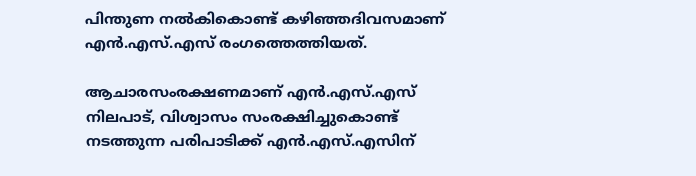പിന്തുണ നല്‍കികൊണ്ട് കഴിഞ്ഞദിവസമാണ് എന്‍.എസ്.എസ് രംഗത്തെത്തിയത്.

ആചാരസംരക്ഷണമാണ് എന്‍.എസ്.എസ് നിലപാട്, വിശ്വാസം സംരക്ഷിച്ചുകൊണ്ട് നടത്തുന്ന പരിപാടിക്ക് എന്‍.എസ്.എസിന്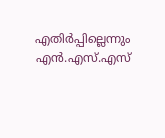എതിര്‍പ്പില്ലെന്നും എന്‍.എസ്.എസ്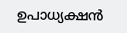ഉപാധ്യക്ഷന്‍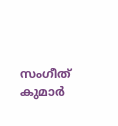സംഗീത് കുമാര്‍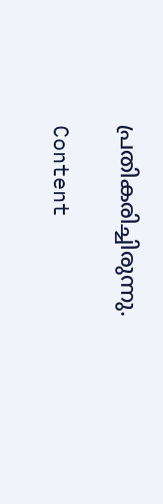പ്രതികരിച്ചിരുന്നു.

Content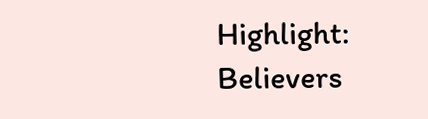Highlight: Believers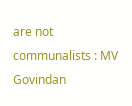are not communalists : MV Govindan